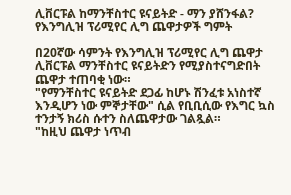ሊቨርፑል ከማንቸስተር ዩናይትድ - ማን ያሸንፋል? የእንግሊዝ ፕሪሚየር ሊግ ጨዋታዎች ግምት

በ20ኛው ሳምንት የእንግሊዝ ፕሪሚየር ሊግ ጨዋታ ሊቨርፑል ማንቸስተር ዩናይትድን የሚያስተናግድበት ጨዋታ ተጠባቂ ነው።
"የማንቸስተር ዩናይትድ ደጋፊ ከሆኑ ሽንፈቱ አነስተኛ እንዲሆን ነው ምኞታቸው" ሲል የቢቢሲው የእግር ኳስ ተንታኝ ክሪስ ሱተን ስለጨዋታው ገልጿል።
"ከዚህ ጨዋታ ነጥብ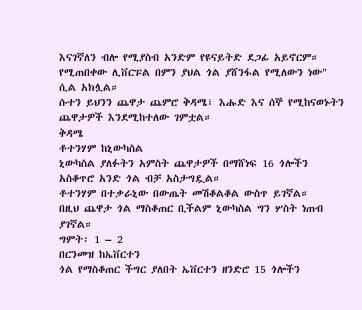እናገኛለን ብሎ የሚያስብ አንድም የዩናይትድ ደጋፊ አይኖርም። የሚጠበቀው ሊቨርፑል በምን ያህል ጎል ያሸንፋል የሚለውን ነው" ሲል አክሏል።
ሱተን ይህንን ጨዋታ ጨምሮ ቅዳሜ፣ እሑድ እና ሰኞ የሚከናወኑትን ጨዋታዎች እንደሚከተለው ገምቷል።
ቅዳሜ
ቶተንሃም ከኒውካስል
ኒውካስል ያለፉትን አምስት ጨዋታዎች በማሸነፍ 16 ጎሎችን አስቆጥሮ አንድ ጎል ብቻ አስታግዷል።
ቶተንሃም በተቃራኒው በውጤት መሽቆልቆል ውስጥ ይገኛል።
በዚህ ጨዋታ ጎል ማስቆጠር ቢችልም ኒውካስል ግን ሦስት ነጠብ ያገኛል።
ግምት፡ 1 – 2
በርንመዝ ከኤቨርተን
ጎል የማስቆጠር ችግር ያለበት ኤቨርተን ዘንድሮ 15 ጎሎችን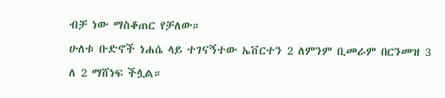ብቻ ነው ማስቆጠር የቻለው።
ሁለቱ ቡድኖች ነሐሴ ላይ ተገናኝተው ኤቨርተን 2 ለምንም ቢመራም በርንመዝ 3 ለ 2 ማሸነፍ ችሏል።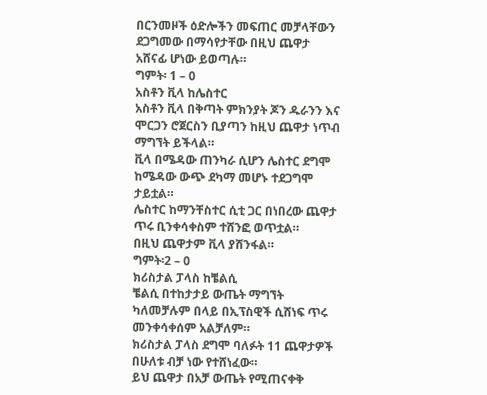በርንመዞች ዕድሎችን መፍጠር መቻላቸውን ደጋግመው በማሳየታቸው በዚህ ጨዋታ አሸናፊ ሆነው ይወጣሉ።
ግምት፡ 1 – 0
አስቶን ቪላ ከሌስተር
አስቶን ቪላ በቅጣት ምክንያት ጆን ዱራንን እና ሞርጋን ሮጀርስን ቢያጣን ከዚህ ጨዋታ ነጥብ ማግኘት ይችላል።
ቪላ በሜዳው ጠንካራ ሲሆን ሌስተር ደግሞ ከሜዳው ውጭ ደካማ መሆኑ ተደጋግሞ ታይቷል።
ሌስተር ከማንቸስተር ሲቲ ጋር በነበረው ጨዋታ ጥሩ ቢንቀሳቀስም ተሸንፎ ወጥቷል።
በዚህ ጨዋታም ቪላ ያሸንፋል።
ግምት፡2 – 0
ክሪስታል ፓላስ ከቼልሲ
ቼልሲ በተከታታይ ውጤት ማግኘት ካለመቻሉም በላይ በኢፕስዊች ሲሸነፍ ጥሩ መንቀሳቀሰም አልቻለም።
ክሪስታል ፓላስ ደግሞ ባለፉት 11 ጨዋታዎች በሁለቱ ብቻ ነው የተሸነፈው።
ይህ ጨዋታ በአቻ ውጤት የሚጠናቀቅ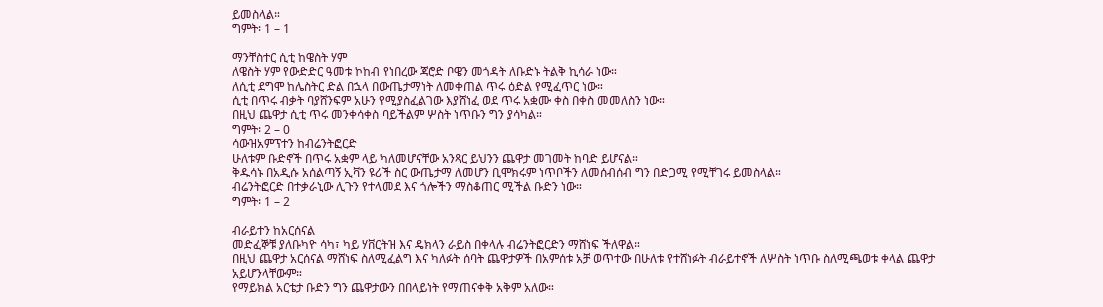ይመስላል።
ግምት፡ 1 – 1

ማንቸስተር ሲቲ ከዌስት ሃም
ለዌስት ሃም የውድድር ዓመቱ ኮከብ የነበረው ጃሮድ ቦዌን መጎዳት ለቡድኑ ትልቅ ኪሳራ ነው።
ለሲቲ ደግሞ ከሌስትር ድል በኋላ በውጤታማነት ለመቀጠል ጥሩ ዕድል የሚፈጥር ነው።
ሲቲ በጥሩ ብቃት ባያሸንፍም አሁን የሚያስፈልገው እያሸነፈ ወደ ጥሩ አቋሙ ቀስ በቀስ መመለስን ነው።
በዚህ ጨዋታ ሲቲ ጥሩ መንቀሳቀስ ባይችልም ሦስት ነጥቡን ግን ያሳካል።
ግምት፡ 2 – 0
ሳውዝአምፕተን ከብሬንትፎርድ
ሁለቱም ቡድኖች በጥሩ አቋም ላይ ካለመሆናቸው አንጻር ይህንን ጨዋታ መገመት ከባድ ይሆናል።
ቅዱሳኑ በአዲሱ አሰልጣኝ ኢቫን ዩሪች ስር ውጤታማ ለመሆን ቢሞክሩም ነጥቦችን ለመሰብሰብ ግን በድጋሚ የሚቸገሩ ይመስላል።
ብሬንትፎርድ በተቃራኒው ሊጉን የተላመደ እና ጎሎችን ማስቆጠር ሚችል ቡድን ነው።
ግምት፡ 1 – 2

ብራይተን ከአርሰናል
መድፈኞቹ ያለቡካዮ ሳካ፣ ካይ ሃቨርትዝ እና ዴክላን ራይስ በቀላሉ ብሬንትፎርድን ማሸነፍ ችለዋል።
በዚህ ጨዋታ አርሰናል ማሸነፍ ስለሚፈልግ እና ካለፉት ሰባት ጨዋታዎች በአምሰቱ አቻ ወጥተው በሁለቱ የተሸነፉት ብራይተኖች ለሦስት ነጥቡ ስለሚጫወቱ ቀላል ጨዋታ አይሆንላቸውም።
የማይክል አርቴታ ቡድን ግን ጨዋታውን በበላይነት የማጠናቀቅ አቅም አለው።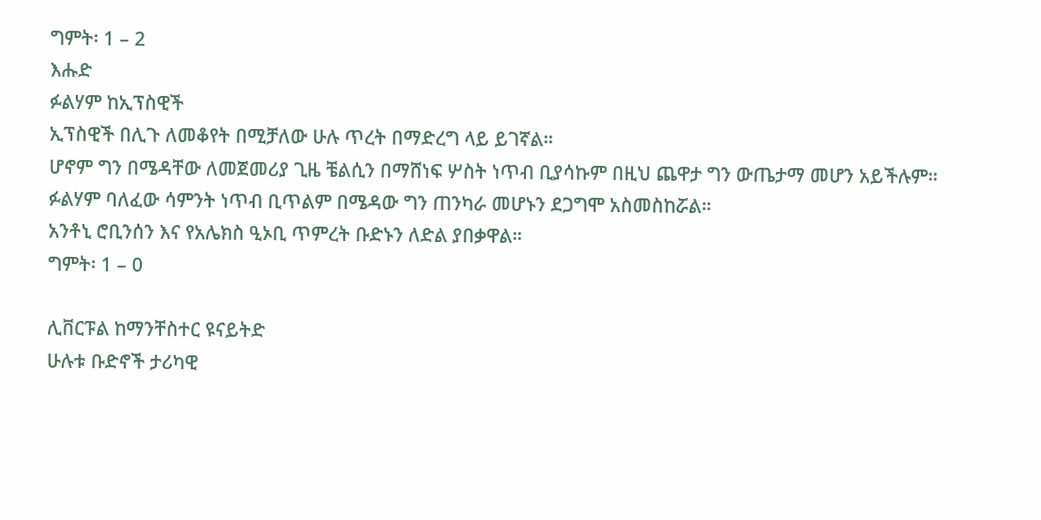ግምት፡ 1 – 2
እሑድ
ፉልሃም ከኢፕስዊች
ኢፕስዊች በሊጉ ለመቆየት በሚቻለው ሁሉ ጥረት በማድረግ ላይ ይገኛል።
ሆኖም ግን በሜዳቸው ለመጀመሪያ ጊዜ ቼልሲን በማሸነፍ ሦስት ነጥብ ቢያሳኩም በዚህ ጨዋታ ግን ውጤታማ መሆን አይችሉም።
ፉልሃም ባለፈው ሳምንት ነጥብ ቢጥልም በሜዳው ግን ጠንካራ መሆኑን ደጋግሞ አስመስከሯል።
አንቶኒ ሮቢንሰን እና የአሌክስ ዒኦቢ ጥምረት ቡድኑን ለድል ያበቃዋል።
ግምት፡ 1 – 0

ሊቨርፑል ከማንቸስተር ዩናይትድ
ሁሉቱ ቡድኖች ታሪካዊ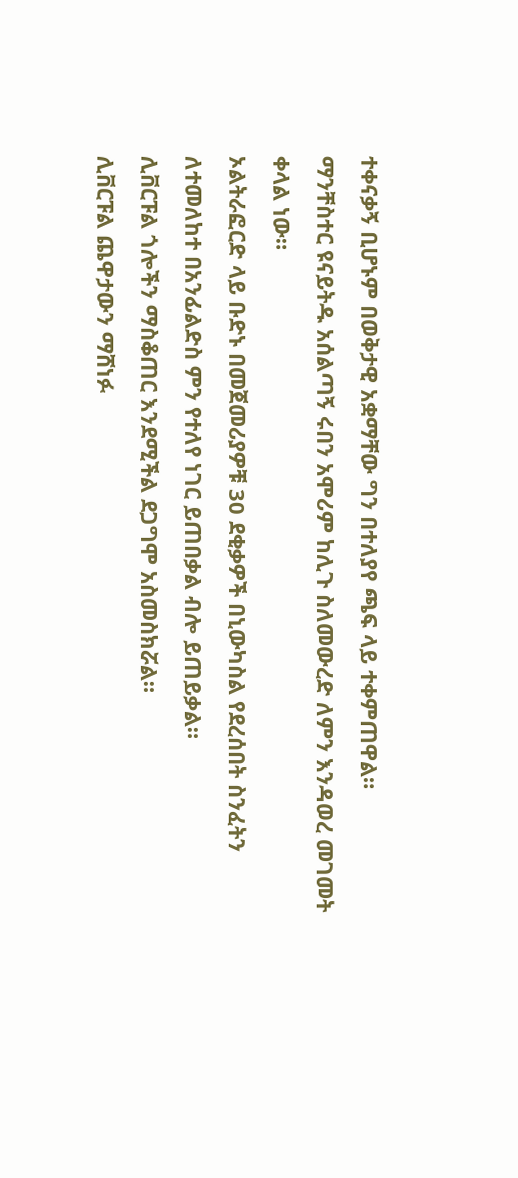ተቀናቃኝ ቢሆኑም በወቅታዊ አቋማቸው ግን በተለያየ ጫፍ ላይ ተቀምጠዋል።
ማንቸስተር ዩናይትዱ አሰልጣኝ ሩበን አሞሪም ከሊጉ ስለመውረድ ለምን እንዳወረ መገመት ቀላል ነው።
ኦልትራፎርድ ላይ ቡድኑ በመጀመሪያዎቹ 30 ደቂቃዎች በኒውካስል የደረሰበት ስንፈትን ለተመለከተ በአንፊልድስ ምን የተለየ ነገር ይጠበቃል ብሎ ይጠይቃል።
ሊቨርፑል ጎሎችን ማስቆጠር እንደሚችል ደጋግሞ አስመስክሯል።
ሊቨርፑል ጨዋታውን ማሸነፉ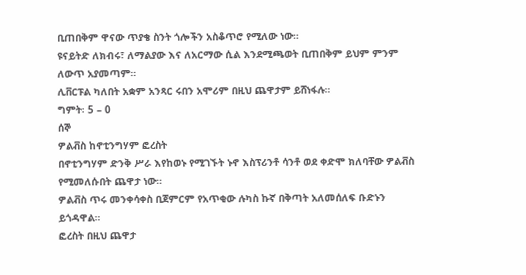ቢጠበቅም ዋናው ጥያቄ ስንት ጎሎችን አስቆጥሮ የሚለው ነው።
ዩናይትድ ለክብሩ፣ ለማልያው እና ለአርማው ሲል እንደሚጫወት ቢጠበቅም ይህም ምንም ለውጥ አያመጣም።
ሊቨርፑል ካለበት አቋም አንጻር ሩበን አሞሪም በዚህ ጨዋታም ይሸነፋሉ።
ግምት፡ 5 – 0
ሰኞ
ዎልቭስ ከኖቲንግሃም ፎረስት
በኖቲንግሃም ድንቅ ሥራ እየከወኑ የሚገኙት ኑኖ እስፕሪንቶ ሳንቶ ወደ ቀድሞ ክለባቸው ዎልቭስ የሚመለሱበት ጨዋታ ነው።
ዎልቭስ ጥሩ መንቀሳቀስ ቢጀምርም የአጥቂው ሉካስ ኩኛ በቅጣት አለመሰለፍ ቡድኑን ይጎዳዋል።
ፎረስት በዚህ ጨዋታ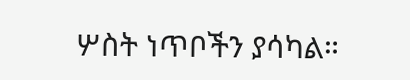ሦስት ነጥቦችን ያሳካል።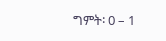ግምት፡ 0 – 1